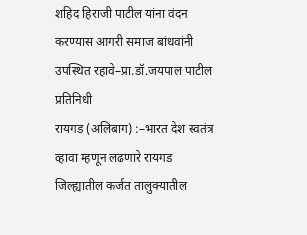शहिद हिराजी पाटील यांना वंदन करण्यास आगरी समाज बांधवांनी उपस्थित रहावे–प्रा.डॉ.जयपाल पाटील
प्रतिनिधी
रायगड (अलिबाग) :–भारत देश स्वतंत्र व्हावा म्हणून लढणारे रायगड जिल्ह्यातील कर्जत तालुक्यातील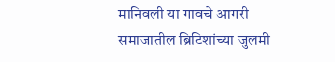मानिवली या गावचे आगरी समाजातील ब्रिटिशांच्या जुलमी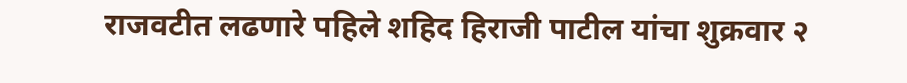राजवटीत लढणारे पहिले शहिद हिराजी पाटील यांचा शुक्रवार २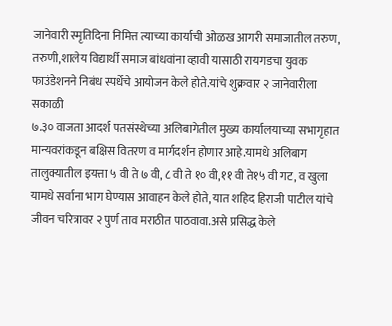जानेवारी स्मृतिदिना निमित्त त्याच्या कार्याची ओळख आगरी समाजातील तरुण, तरुणी,शालेय विद्यार्थी समाज बांधवांना व्हावी यासाठी रायगडचा युवक फाउंडेशनने निबंध स्पर्धेचे आयोजन केले होते.यांचे शुक्रवार २ जानेवारीला सकाळी
७.३० वाजता आदर्श पतसंस्थेच्या अलिबागेतील मुख्य कार्यालयाच्या सभागृहात मान्यवरांकडून बक्षिस वितरण व मार्गदर्शन होणार आहे.यामधे अलिबाग तालुक्यातील इयत्ता ५ वी ते ७ वी, ८ वी ते १० वी,११ वी ते१५ वी गट, व खुला यामधे सर्वाना भाग घेण्यास आवाहन केले होते, यात शहिद हिराजी पाटील यांचे जीवन चरित्रावर २ पुर्ण ताव मराठीत पाठवावा.असे प्रसिद्ध केले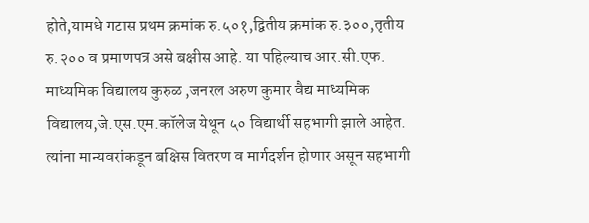होते,यामधे गटास प्रथम क्रमांक रु.५०१,द्वितीय क्रमांक रु.३००,तृतीय रु.२०० व प्रमाणपत्र असे बक्षीस आहे. या पहिल्याच आर.सी.एफ. माध्यमिक विद्यालय कुरुळ ,जनरल अरुण कुमार वैद्य माध्यमिक विद्यालय,जे.एस.एम.कॉलेज येथून ५० विद्यार्थी सहभागी झाले आहेत. त्यांना मान्यवरांकडून बक्षिस वितरण व मार्गदर्शन होणार असून सहभागी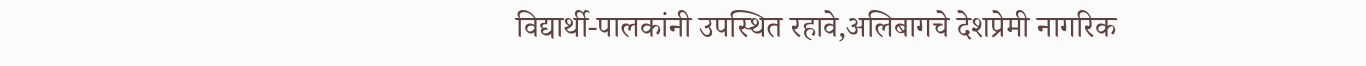विद्यार्थी-पालकांनी उपस्थित रहावे,अलिबागचे देशप्रेमी नागरिक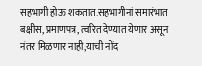सहभागी होऊ शकतात.सहभागीनां समारंभात बक्षीस, प्रमाणपत्र, त्वरित देण्यात येणार असून नंतर मिळणार नाही,याची नोंद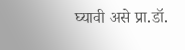घ्यावी असे प्रा.डॉ.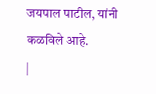जयपाल पाटील, यांनी कळविले आहे.
|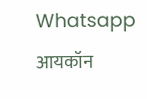Whatsapp आयकॉन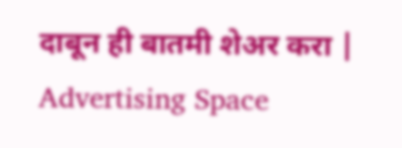दाबून ही बातमी शेअर करा |
Advertising Space